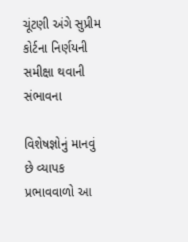ચૂંટણી અંગે સુપ્રીમ કોર્ટના નિર્ણયની સમીક્ષા થવાની સંભાવના

વિશેષજ્ઞોનું માનવું છે વ્યાપક પ્રભાવવાળો આ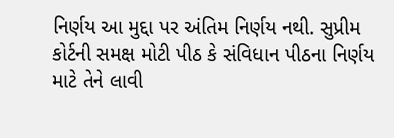નિર્ણય આ મુદ્દા પર અંતિમ નિર્ણય નથી. સુપ્રીમ કોર્ટની સમક્ષ મોટી પીઠ કે સંવિધાન પીઠના નિર્ણય માટે તેને લાવી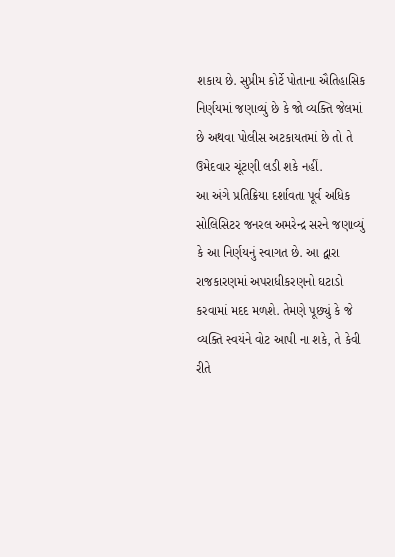શકાય છે. સુપ્રીમ કોર્ટે પોતાના ઐતિહાસિક નિર્ણયમાં જણાવ્યું છે કે જો વ્યક્તિ જેલમાં છે અથવા પોલીસ અટકાયતમાં છે તો તે ઉમેદવાર ચૂંટણી લડી શકે નહીં.
આ અંગે પ્રતિક્રિયા દર્શાવતા પૂર્વ અધિક સોલિસિટર જનરલ અમરેન્દ્ર સરને જણાવ્યું કે આ નિર્ણયનું સ્વાગત છે. આ દ્વારા રાજકારણમાં અપરાધીકરણનો ઘટાડો કરવામાં મદદ મળશે. તેમણે પૂછ્યું કે જે વ્યક્તિ સ્વયંને વોટ આપી ના શકે, તે કેવી રીતે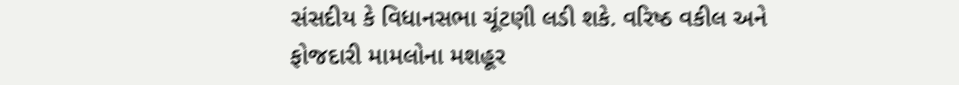સંસદીય કે વિધાનસભા ચૂંટણી લડી શકે. વરિષ્ઠ વકીલ અને ફોજદારી મામલોના મશહૂર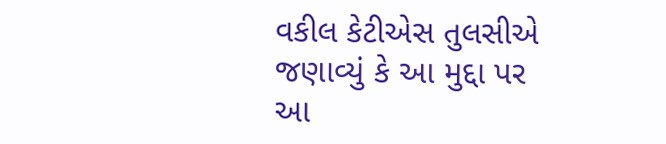વકીલ કેટીએસ તુલસીએ જણાવ્યું કે આ મુદ્દા પર આ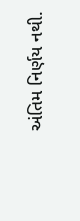અંતિમ નિર્ણય નથી.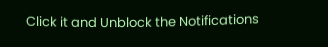Click it and Unblock the Notifications